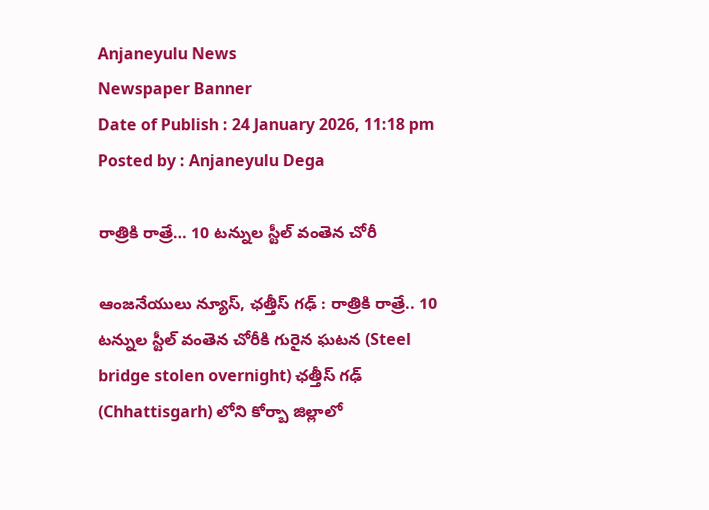Anjaneyulu News
Newspaper Banner
Date of Publish : 24 January 2026, 11:18 pm Posted by : Anjaneyulu Dega

రాత్రికి రాత్రే… 10 టన్నుల స్టీల్ వంతెన చోరీ

ఆంజనేయులు న్యూస్, ఛత్తీస్ గఢ్ : రాత్రికి రాత్రే.. 10 టన్నుల స్టీల్ వంతెన చోరీకి గురైన ఘటన (Steel bridge stolen overnight) ఛత్తీస్ గఢ్ (Chhattisgarh) లోని కోర్బా జిల్లాలో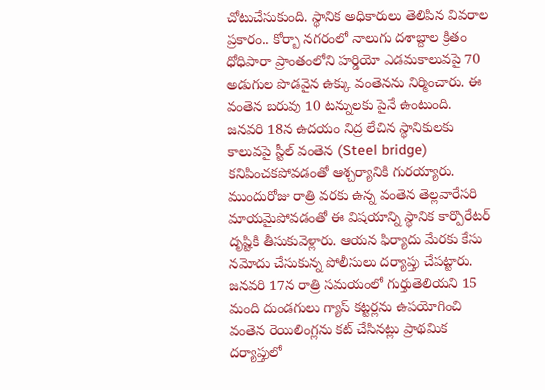చోటుచేసుకుంది. స్థానిక అధికారులు తెలిపిన వివరాల ప్రకారం.. కోర్బా నగరంలో నాలుగు దశాబ్దాల క్రితం ధోధిపారా ప్రాంతంలోని హర్డియో ఎడమకాలువపై 70 అడుగుల పొడవైన ఉక్కు వంతెనను నిర్మించారు. ఈ వంతెన బరువు 10 టన్నులకు పైనే ఉంటుంది. జనవరి 18న ఉదయం నిద్ర లేచిన స్థానికులకు కాలువపై స్టీల్ వంతెన (Steel bridge) కనిపించకపోవడంతో ఆశ్చర్యానికి గురయ్యారు. ముందురోజు రాత్రి వరకు ఉన్న వంతెన తెల్లవారేసరి మాయమైపోవడంతో ఈ విషయాన్ని స్థానిక కార్పొరేటర్ దృష్టికి తీసుకువెళ్లారు. ఆయన ఫిర్యాదు మేరకు కేసు నమోదు చేసుకున్న పోలీసులు దర్యాప్తు చేపట్టారు. జనవరి 17న రాత్రి సమయంలో గుర్తుతెలియని 15 మంది దుండగులు గ్యాస్ కట్టర్లను ఉపయోగించి వంతెన రెయిలింగ్లను కట్ చేసినట్లు ప్రాథమిక దర్యాప్తులో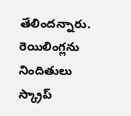తేలిందన్నారు. రెయిలింగ్లను నిందితులు స్క్రాప్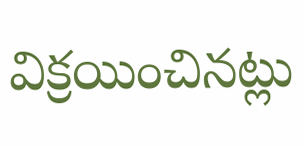విక్రయించినట్లు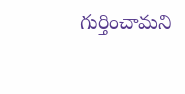గుర్తించామని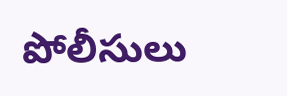పోలీసులు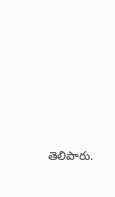తెలిపారు.